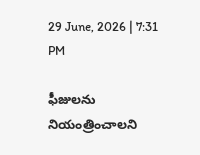29 June, 2026 | 7:31 PM

ఫీజులను నియంత్రించాలని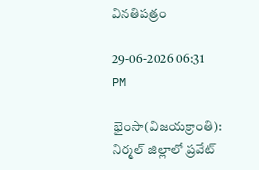వినతిపత్రం

29-06-2026 06:31 PM

భైంసా(విజయక్రాంతి): నిర్మల్ జిల్లాలో ప్రవేట్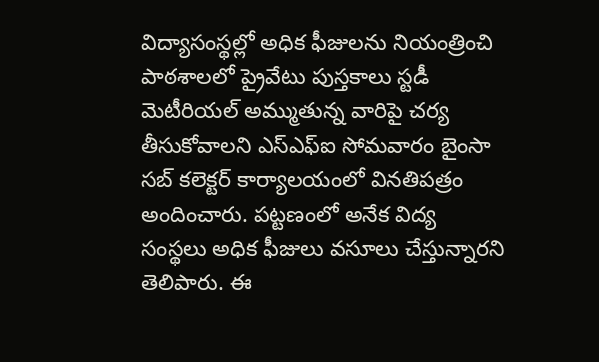విద్యాసంస్థల్లో అధిక ఫీజులను నియంత్రించి పాఠశాలలో ప్రైవేటు పుస్తకాలు స్టడీ మెటీరియల్ అమ్ముతున్న వారిపై చర్య తీసుకోవాలని ఎస్ఎఫ్ఐ సోమవారం బైంసా సబ్ కలెక్టర్ కార్యాలయంలో వినతిపత్రం అందించారు. పట్టణంలో అనేక విద్య సంస్థలు అధిక ఫీజులు వసూలు చేస్తున్నారని తెలిపారు. ఈ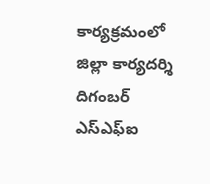కార్యక్రమంలో జిల్లా కార్యదర్శి దిగంబర్ ఎస్ఎఫ్ఐ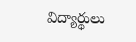విద్యార్థులు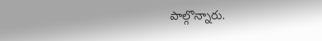పాల్గొన్నారు.